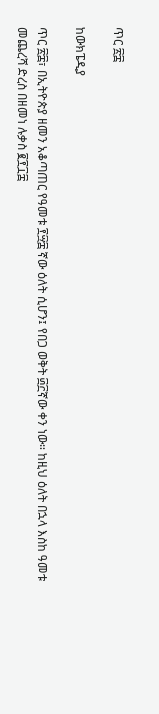ጥር ፳፰

ከውክፔዲያ

ጥር ፳፰፣ በኢትዮጵያ ዘመን አቆጣጠር የዓመቱ ፻፵፰ ኛው ዕለት ሲሆን፤ የበጋ ወቅት ፴፫ኛው ቀን ነው። ከዚህ ዕለት በኋላ እስከ ዓመቱ መጨረሻ ድረስ በዘመነ ሉቃስ ፪፻፲፰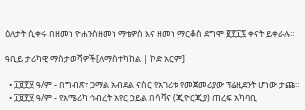ዕለታት ሲቀሩ በዘመነ ዮሐንስዘመነ ማቴዎስ እና ዘመነ ማርቆስ ደግሞ ፪፻፲፯ ቀናት ይቀራሉ።

ዓቢይ ታሪካዊ ማስታወሻዎች[ለማስተካከል | ኮድ አርም]

  • ፲፱፻፶ ዓ/ም - በግብጽ፣ ጋማል አብደል ናስር የአገሪቱ የመጀመሪያው ፕሬዚደንት ሆነው ታጩ።
  • ፲፱፻፶ ዓ/ም - የአሜሪካ ኅብረት አየር ኃይል በሳቫና (ጂዮርጂያ) ጠረፍ አካባቢ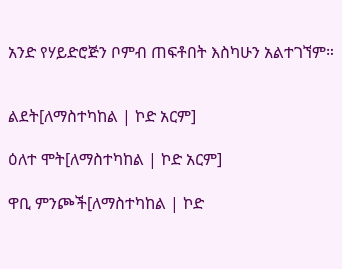አንድ የሃይድሮጅን ቦምብ ጠፍቶበት እስካሁን አልተገኘም።


ልደት[ለማስተካከል | ኮድ አርም]

ዕለተ ሞት[ለማስተካከል | ኮድ አርም]

ዋቢ ምንጮች[ለማስተካከል | ኮድ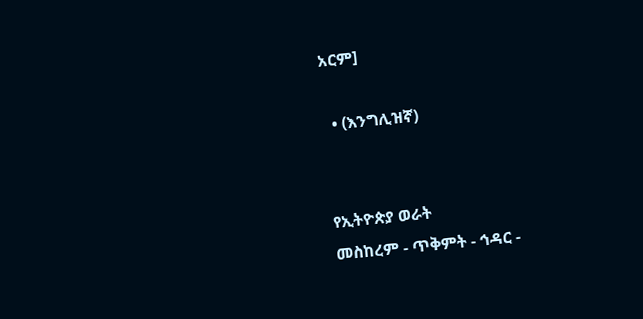አርም]

  • (እንግሊዝኛ)


የኢትዮጵያ ወራት
መስከረም - ጥቅምት - ኅዳር -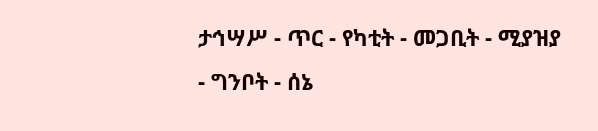ታኅሣሥ - ጥር - የካቲት - መጋቢት - ሚያዝያ - ግንቦት - ሰኔ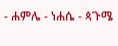- ሐምሌ - ነሐሴ - ጳጉሜ